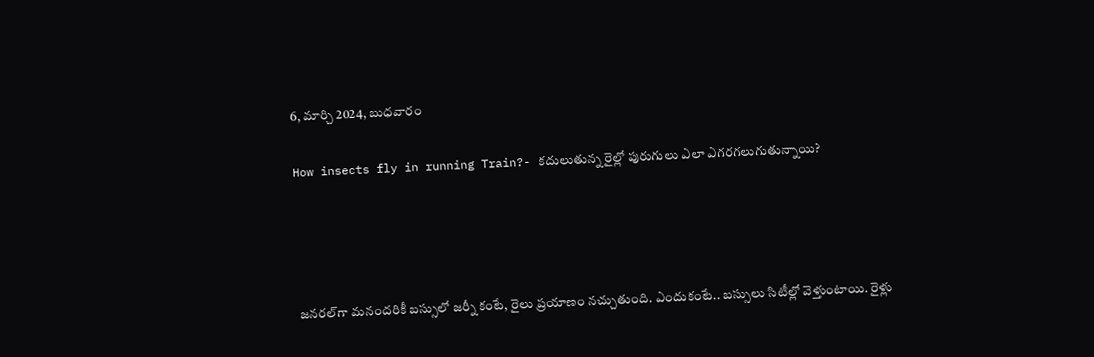6, మార్చి 2024, బుధవారం

How insects fly in running Train?- కదులుతున్న రైల్లో పురుగులు ఎలా ఎగరగలుగుతున్నాయి?




జనరల్‌గా మనందరికీ బస్సులో జర్నీ కంటే, రైలు ప్రయాణం నచ్చుతుంది. ఎందుకంటే.. బస్సులు సిటీల్లో వెళ్తుంటాయి. రైళ్లు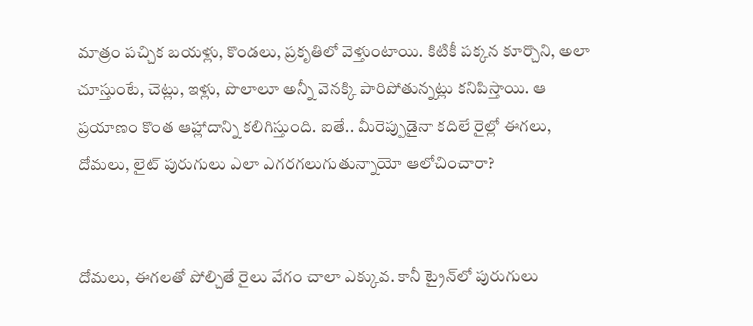మాత్రం పచ్చిక బయళ్లు, కొండలు, ప్రకృతిలో వెళ్తుంటాయి. కిటికీ పక్కన కూర్చొని, అలా చూస్తుంటే, చెట్లు, ఇళ్లు, పొలాలూ అన్నీ వెనక్కి పారిపోతున్నట్లు కనిపిస్తాయి. ఆ ప్రయాణం కొంత ఆహ్లాదాన్ని కలిగిస్తుంది. ఐతే.. మీరెప్పుడైనా కదిలే రైల్లో ఈగలు, దోమలు, లైట్ పురుగులు ఎలా ఎగరగలుగుతున్నాయో ఆలోచించారా?


దోమలు, ఈగలతో పోల్చితే రైలు వేగం చాలా ఎక్కువ. కానీ ట్రైన్‌లో పురుగులు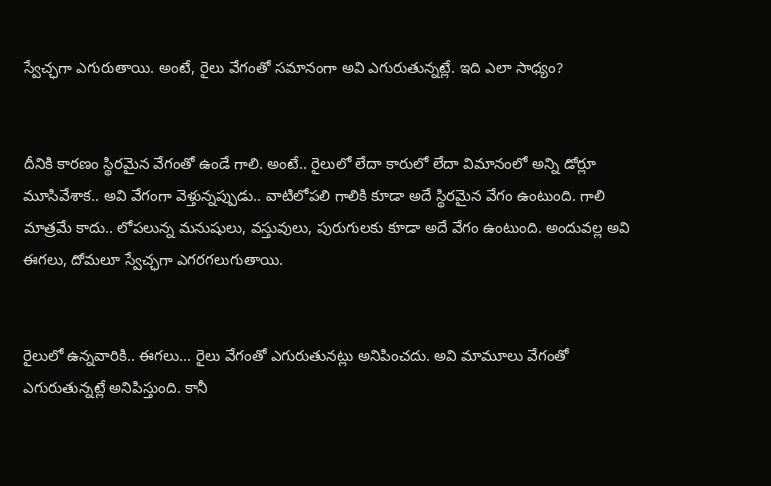స్వేచ్ఛగా ఎగురుతాయి. అంటే, రైలు వేగంతో సమానంగా అవి ఎగురుతున్నట్లే. ఇది ఎలా సాధ్యం?


దీనికి కారణం స్థిరమైన వేగంతో ఉండే గాలి. అంటే.. రైలులో లేదా కారులో లేదా విమానంలో అన్ని డోర్లూ మూసివేశాక.. అవి వేగంగా వెళ్తున్నప్పుడు.. వాటిలోపలి గాలికి కూడా అదే స్థిరమైన వేగం ఉంటుంది. గాలి మాత్రమే కాదు.. లోపలున్న మనుషులు, వస్తువులు, పురుగులకు కూడా అదే వేగం ఉంటుంది. అందువల్ల అవి ఈగలు, దోమలూ స్వేచ్ఛగా ఎగరగలుగుతాయి.


రైలులో ఉన్నవారికి.. ఈగలు... రైలు వేగంతో ఎగురుతునట్లు అనిపించదు. అవి మామూలు వేగంతో ఎగురుతున్నట్లే అనిపిస్తుంది. కానీ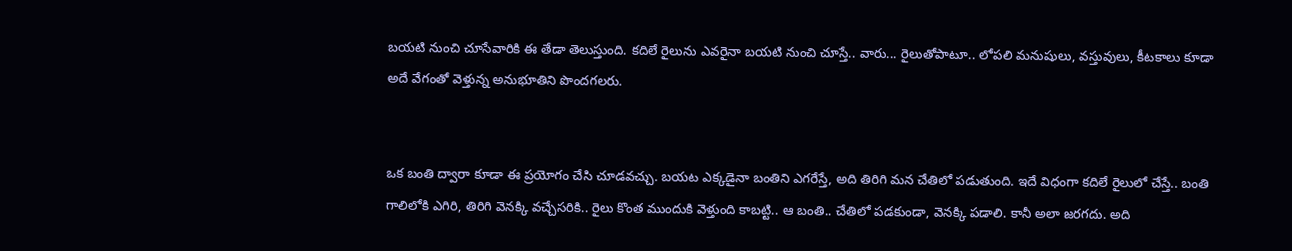బయటి నుంచి చూసేవారికి ఈ తేడా తెలుస్తుంది. కదిలే రైలును ఎవరైనా బయటి నుంచి చూస్తే.. వారు... రైలుతోపాటూ.. లోపలి మనుషులు, వస్తువులు, కీటకాలు కూడా అదే వేగంతో వెళ్తున్న అనుభూతిని పొందగలరు.


ఒక బంతి ద్వారా కూడా ఈ ప్రయోగం చేసి చూడవచ్చు. బయట ఎక్కడైనా బంతిని ఎగరేస్తే, అది తిరిగి మన చేతిలో పడుతుంది. ఇదే విధంగా కదిలే రైలులో చేస్తే.. బంతి గాలిలోకి ఎగిరి, తిరిగి వెనక్కి వచ్చేసరికి.. రైలు కొంత ముందుకి వెళ్తుంది కాబట్టి.. ఆ బంతి.. చేతిలో పడకుండా, వెనక్కి పడాలి. కానీ అలా జరగదు. అది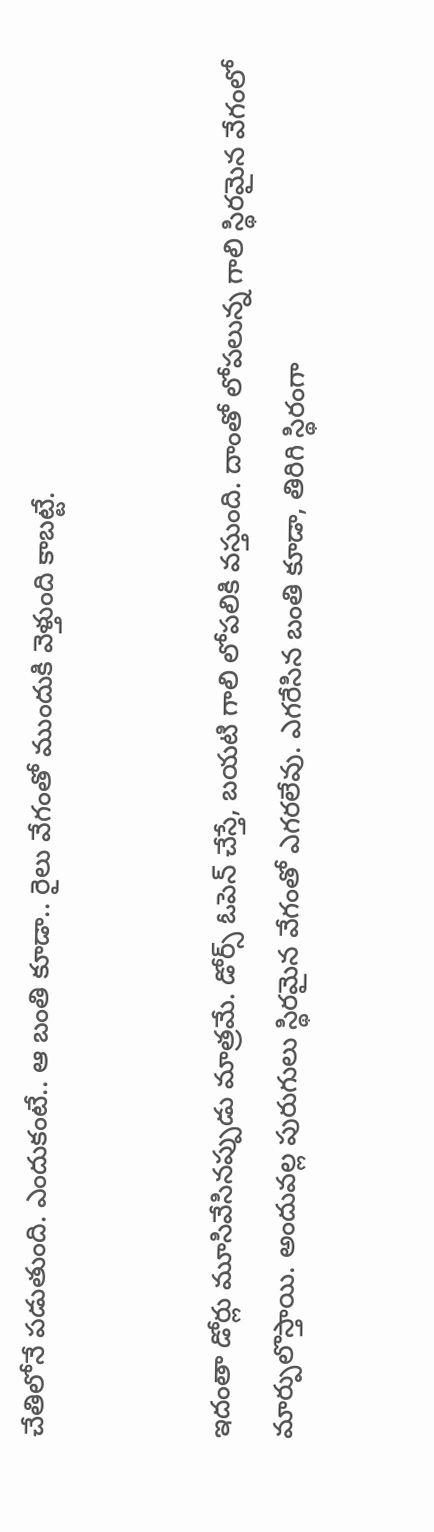చేతిలోనే పడుతుంది. ఎందుకంటే.. ఆ బంతి కూడా.. రైలు వేగంతో ముందుకి వెళ్తుంది కాబట్టే.


ఇదంతా డోర్లు మూసివేసినప్పుడు మాత్రమే. డోర్స్ ఓపెన్ చేస్తే, బయటి గాలి లోపలికి వస్తుంది. దాంతో లోపలున్న గాలి స్థిరమైన వేగంలో మార్పులొస్తాయి. అందువల్ల పురుగులు స్థిరమైన వేగంతో ఎగరలేవు. ఎగరేసిన బంతి కూడా, తిరిగి స్థిరంగా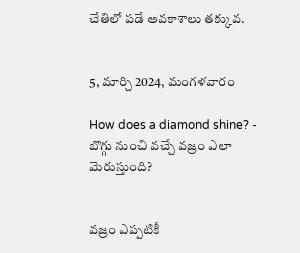చేతిలో పడే అవకాశాలు తక్కువ.


5, మార్చి 2024, మంగళవారం

How does a diamond shine? - బొగ్గు నుంచి వచ్చే వజ్రం ఎలా మెరుస్తుంది?


వజ్రం ఎప్పటికీ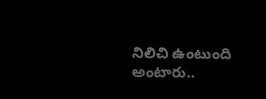నిలిచి ఉంటుంది అంటారు..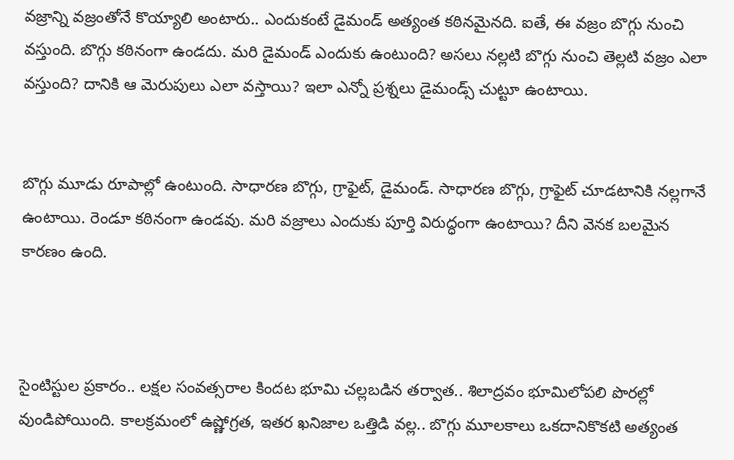వజ్రాన్ని వజ్రంతోనే కొయ్యాలి అంటారు.. ఎందుకంటే డైమండ్ అత్యంత కఠినమైనది. ఐతే, ఈ వజ్రం బొగ్గు నుంచి వస్తుంది. బొగ్గు కఠినంగా ఉండదు. మరి డైమండ్ ఎందుకు ఉంటుంది? అసలు నల్లటి బొగ్గు నుంచి తెల్లటి వజ్రం ఎలా వస్తుంది? దానికి ఆ మెరుపులు ఎలా వస్తాయి? ఇలా ఎన్నో ప్రశ్నలు డైమండ్స్ చుట్టూ ఉంటాయి.


బొగ్గు మూడు రూపాల్లో ఉంటుంది. సాధారణ బొగ్గు, గ్రాఫైట్, డైమండ్. సాధారణ బొగ్గు, గ్రాఫైట్ చూడటానికి నల్లగానే ఉంటాయి. రెండూ కఠినంగా ఉండవు. మరి వజ్రాలు ఎందుకు పూర్తి విరుద్ధంగా ఉంటాయి? దీని వెనక బలమైన కారణం ఉంది.



సైంటిస్టుల ప్రకారం.. లక్షల సంవత్సరాల కిందట భూమి చల్లబడిన తర్వాత.. శిలాద్రవం భూమిలోపలి పొరల్లో వుండిపోయింది. కాలక్రమంలో ఉష్ణోగ్రత, ఇతర ఖనిజాల ఒత్తిడి వల్ల.. బొగ్గు మూలకాలు ఒకదానికొకటి అత్యంత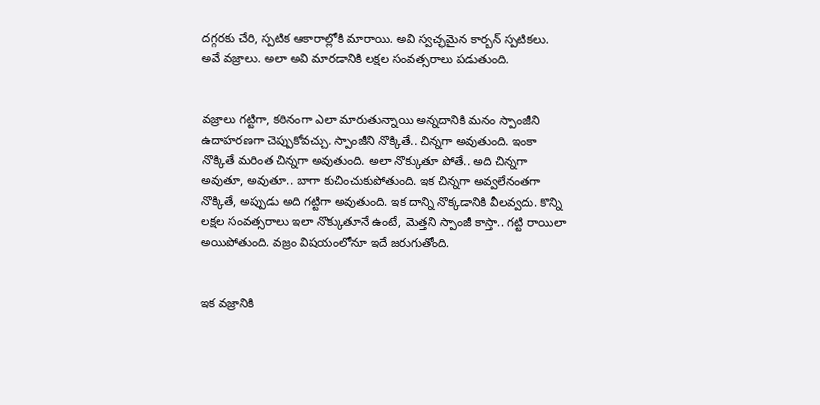దగ్గరకు చేరి, స్పటిక ఆకారాల్లోకి మారాయి. అవి స్వచ్ఛమైన కార్బన్ స్పటికలు. అవే వజ్రాలు. అలా అవి మారడానికి లక్షల సంవత్సరాలు పడుతుంది.


వజ్రాలు గట్టిగా, కఠినంగా ఎలా మారుతున్నాయి అన్నదానికి మనం స్పాంజీని ఉదాహరణగా చెప్పుకోవచ్చు. స్పాంజీని నొక్కితే.. చిన్నగా అవుతుంది. ఇంకా నొక్కితే మరింత చిన్నగా అవుతుంది. అలా నొక్కుతూ పోతే.. అది చిన్నగా అవుతూ, అవుతూ.. బాగా కుచించుకుపోతుంది. ఇక చిన్నగా అవ్వలేనంతగా నొక్కితే, అప్పుడు అది గట్టిగా అవుతుంది. ఇక దాన్ని నొక్కడానికి వీలవ్వదు. కొన్ని లక్షల సంవత్సరాలు ఇలా నొక్కుతూనే ఉంటే, మెత్తని స్పాంజీ కాస్తా.. గట్టి రాయిలా అయిపోతుంది. వజ్రం విషయంలోనూ ఇదే జరుగుతోంది.


ఇక వజ్రానికి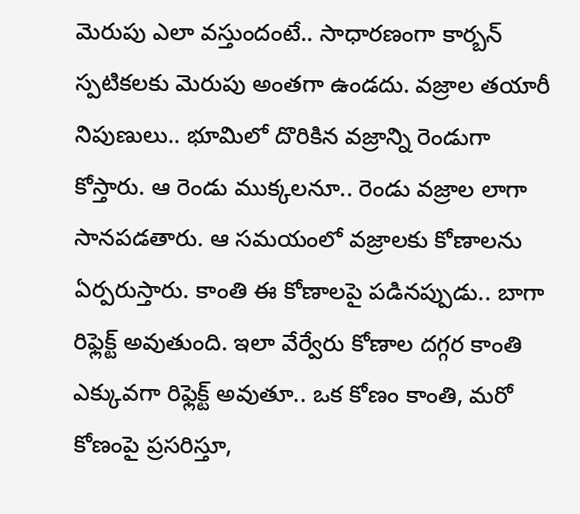మెరుపు ఎలా వస్తుందంటే.. సాధారణంగా కార్బన్ స్పటికలకు మెరుపు అంతగా ఉండదు. వజ్రాల తయారీ నిపుణులు.. భూమిలో దొరికిన వజ్రాన్ని రెండుగా కోస్తారు. ఆ రెండు ముక్కలనూ.. రెండు వజ్రాల లాగా సానపడతారు. ఆ సమయంలో వజ్రాలకు కోణాలను ఏర్పరుస్తారు. కాంతి ఈ కోణాలపై పడినప్పుడు.. బాగా రిఫ్లెక్ట్ అవుతుంది. ఇలా వేర్వేరు కోణాల దగ్గర కాంతి ఎక్కువగా రిఫ్లెక్ట్ అవుతూ.. ఒక కోణం కాంతి, మరో కోణంపై ప్రసరిస్తూ,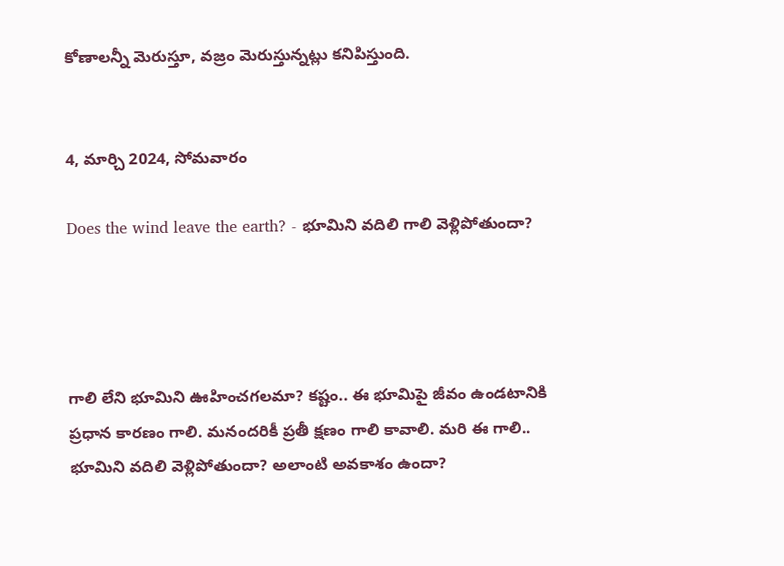కోణాలన్నీ మెరుస్తూ, వజ్రం మెరుస్తున్నట్లు కనిపిస్తుంది.


4, మార్చి 2024, సోమవారం

Does the wind leave the earth? - భూమిని వదిలి గాలి వెళ్లిపోతుందా?




గాలి లేని భూమిని ఊహించగలమా? కష్టం.. ఈ భూమిపై జీవం ఉండటానికి ప్రధాన కారణం గాలి. మనందరికీ ప్రతీ క్షణం గాలి కావాలి. మరి ఈ గాలి.. భూమిని వదిలి వెళ్లిపోతుందా? అలాంటి అవకాశం ఉందా?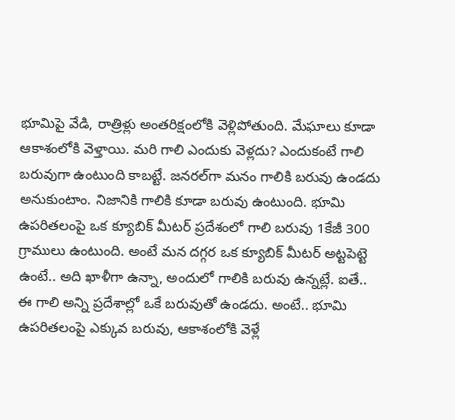భూమిపై వేడి, రాత్రిళ్లు అంతరిక్షంలోకి వెళ్లిపోతుంది. మేఘాలు కూడా ఆకాశంలోకి వెళ్తాయి. మరి గాలి ఎందుకు వెళ్లదు? ఎందుకంటే గాలి బరువుగా ఉంటుంది కాబట్టే. జనరల్‌గా మనం గాలికి బరువు ఉండదు అనుకుంటాం. నిజానికి గాలికి కూడా బరువు ఉంటుంది. భూమి ఉపరితలంపై ఒక క్యూబిక్ మీటర్ ప్రదేశంలో గాలి బరువు 1కేజీ 300 గ్రాములు ఉంటుంది. అంటే మన దగ్గర ఒక క్యూబిక్ మీటర్ అట్టపెట్టె ఉంటే.. అది ఖాళీగా ఉన్నా, అందులో గాలికి బరువు ఉన్నట్లే. ఐతే.. ఈ గాలి అన్ని ప్రదేశాల్లో ఒకే బరువుతో ఉండదు. అంటే.. భూమి ఉపరితలంపై ఎక్కువ బరువు, ఆకాశంలోకి వెళ్లే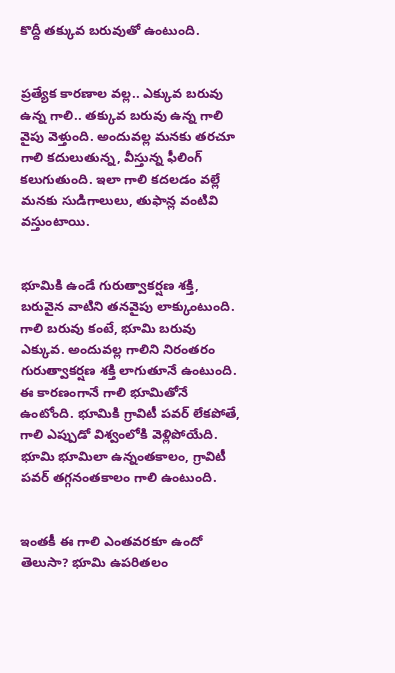కొద్దీ తక్కువ బరువుతో ఉంటుంది.


ప్రత్యేక కారణాల వల్ల.. ఎక్కువ బరువు ఉన్న గాలి.. తక్కువ బరువు ఉన్న గాలి వైపు వెళ్తుంది. అందువల్ల మనకు తరచూ గాలి కదులుతున్న, వీస్తున్న ఫీలింగ్ కలుగుతుంది. ఇలా గాలి కదలడం వల్లే మనకు సుడిగాలులు, తుఫాన్ల వంటివి వస్తుంటాయి.


భూమికి ఉండే గురుత్వాకర్షణ శక్తి, బరువైన వాటిని తనవైపు లాక్కుంటుంది. గాలి బరువు కంటే, భూమి బరువు ఎక్కువ. అందువల్ల గాలిని నిరంతరం గురుత్వాకర్షణ శక్తి లాగుతూనే ఉంటుంది. ఈ కారణంగానే గాలి భూమితోనే ఉంటోంది. భూమికి గ్రావిటీ పవర్ లేకపోతే, గాలి ఎప్పుడో విశ్వంలోకి వెళ్లిపోయేది. భూమి భూమిలా ఉన్నంతకాలం, గ్రావిటీ పవర్ తగ్గనంతకాలం గాలి ఉంటుంది.


ఇంతకీ ఈ గాలి ఎంతవరకూ ఉందో తెలుసా? భూమి ఉపరితలం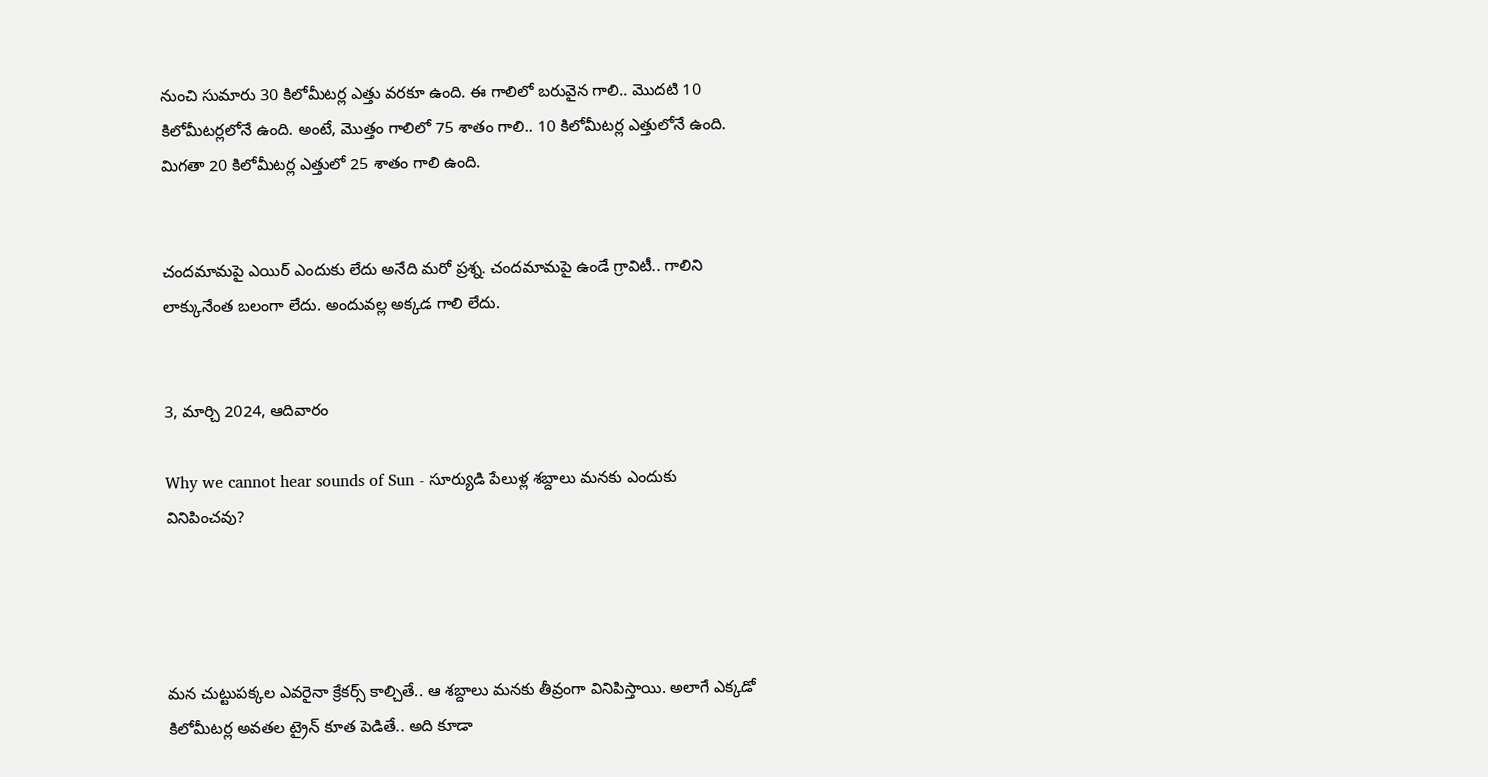నుంచి సుమారు 30 కిలోమీటర్ల ఎత్తు వరకూ ఉంది. ఈ గాలిలో బరువైన గాలి.. మొదటి 10 కిలోమీటర్లలోనే ఉంది. అంటే, మొత్తం గాలిలో 75 శాతం గాలి.. 10 కిలోమీటర్ల ఎత్తులోనే ఉంది. మిగతా 20 కిలోమీటర్ల ఎత్తులో 25 శాతం గాలి ఉంది.


చందమామపై ఎయిర్ ఎందుకు లేదు అనేది మరో ప్రశ్న. చందమామపై ఉండే గ్రావిటీ.. గాలిని లాక్కునేంత బలంగా లేదు. అందువల్ల అక్కడ గాలి లేదు.


3, మార్చి 2024, ఆదివారం

Why we cannot hear sounds of Sun - సూర్యుడి పేలుళ్ల శబ్దాలు మనకు ఎందుకు వినిపించవు?




మన చుట్టుపక్కల ఎవరైనా క్రేకర్స్ కాల్చితే.. ఆ శబ్దాలు మనకు తీవ్రంగా వినిపిస్తాయి. అలాగే ఎక్కడో కిలోమీటర్ల అవతల ట్రైన్ కూత పెడితే.. అది కూడా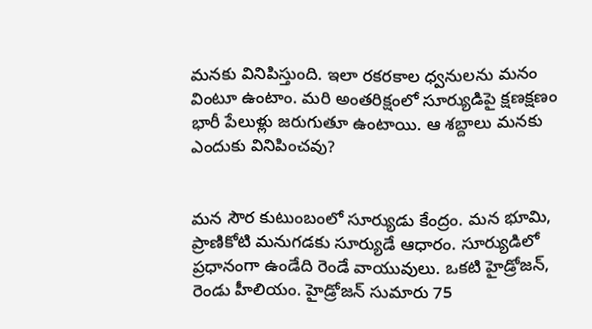మనకు వినిపిస్తుంది. ఇలా రకరకాల ధ్వనులను మనం వింటూ ఉంటాం. మరి అంతరిక్షంలో సూర్యుడిపై క్షణక్షణం భారీ పేలుళ్లు జరుగుతూ ఉంటాయి. ఆ శబ్దాలు మనకు ఎందుకు వినిపించవు?


మన సౌర కుటుంబంలో సూర్యుడు కేంద్రం. మన భూమి, ప్రాణికోటి మనుగడకు సూర్యుడే ఆధారం. సూర్యుడిలో ప్రధానంగా ఉండేది రెండే వాయువులు. ఒకటి హైడ్రోజన్, రెండు హీలియం. హైడ్రోజన్ సుమారు 75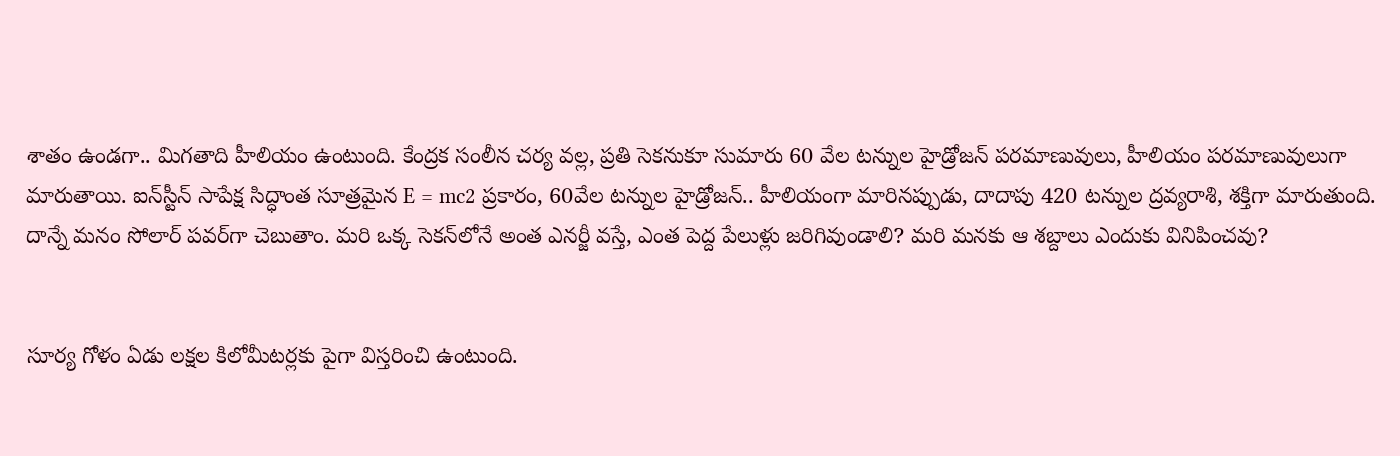శాతం ఉండగా.. మిగతాది హీలియం ఉంటుంది. కేంద్రక సంలీన చర్య వల్ల, ప్రతి సెకనుకూ సుమారు 60 వేల టన్నుల హైడ్రోజన్‌ పరమాణువులు, హీలియం పరమాణువులుగా మారుతాయి. ఐన్‌స్టీన్‌ సాపేక్ష సిద్ధాంత సూత్రమైన E = mc2 ప్రకారం, 60వేల టన్నుల హైడ్రోజన్.. హీలియంగా మారినప్పుడు, దాదాపు 420 టన్నుల ద్రవ్యరాశి, శక్తిగా మారుతుంది. దాన్నే మనం సోలార్ పవర్‌గా చెబుతాం. మరి ఒక్క సెకన్‌లోనే అంత ఎనర్జీ వస్తే, ఎంత పెద్ద పేలుళ్లు జరిగివుండాలి? మరి మనకు ఆ శబ్దాలు ఎందుకు వినిపించవు?


సూర్య గోళం ఏడు లక్షల కిలోమీటర్లకు పైగా విస్తరించి ఉంటుంది.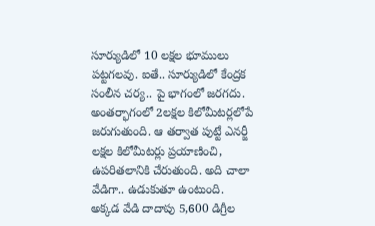సూర్యుడిలో 10 లక్షల భూములు పట్టగలవు. ఐతే.. సూర్యుడిలో కేంద్రక సంలీన చర్య.. పై భాగంలో జరగదు. అంతర్భాగంలో 2లక్షల కిలోమీటర్లలోపే జరుగుతుంది. ఆ తర్వాత పుట్టే ఎనర్జీ లక్షల కిలోమీటర్లు ప్రయాణించి, ఉపరితలానికి చేరుతుంది. అది చాలా వేడిగా.. ఉడుకుతూ ఉంటుంది. అక్కడ వేడి దాదాపు 5,600 డిగ్రీల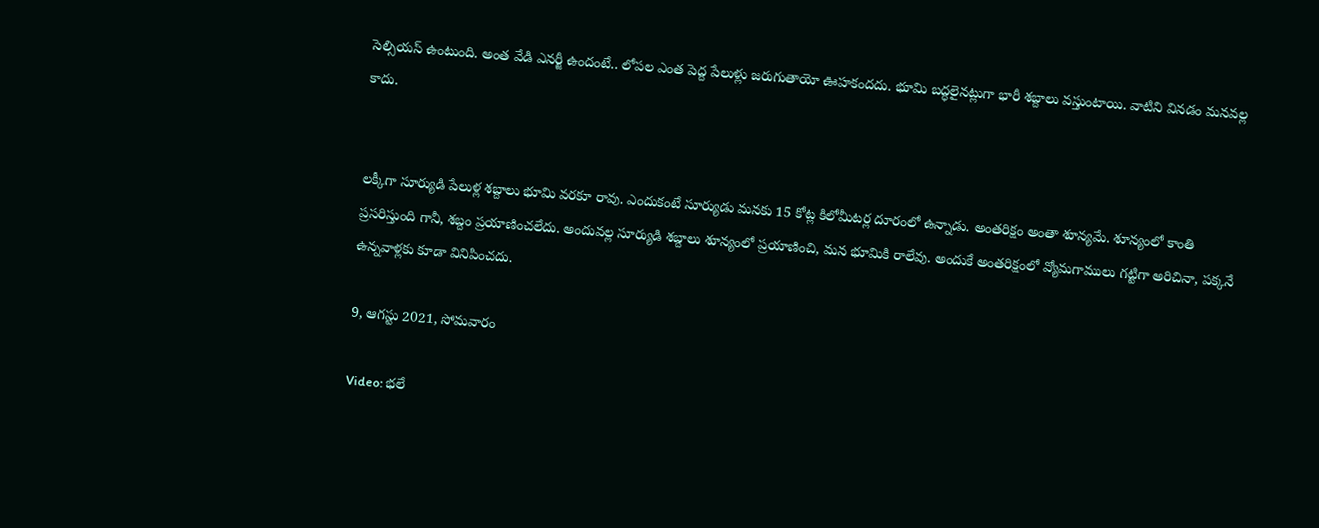సెల్సియస్ ఉంటుంది. అంత వేడి ఎనర్జీ ఉందంటే.. లోపల ఎంత పెద్ద పేలుళ్లు జరుగుతాయో ఊహకందదు. భూమి బద్ధలైనట్లుగా భారీ శబ్దాలు వస్తుంటాయి. వాటిని వినడం మనవల్ల కాదు.


లక్కీగా సూర్యుడి పేలుళ్ల శబ్దాలు భూమి వరకూ రావు. ఎందుకంటే సూర్యుడు మనకు 15 కోట్ల కిలోమీటర్ల దూరంలో ఉన్నాడు. అంతరిక్షం అంతా శూన్యమే. శూన్యంలో కాంతి ప్రసరిస్తుంది గానీ, శబ్దం ప్రయాణించలేదు. అందువల్ల సూర్యుడి శబ్దాలు శూన్యంలో ప్రయాణించి, మన భూమికి రాలేవు. అందుకే అంతరిక్షంలో వ్యోమగాములు గట్టిగా అరిచినా, పక్కనే ఉన్నవాళ్లకు కూడా వినిపించదు.

9, ఆగస్టు 2021, సోమవారం

Video: భలే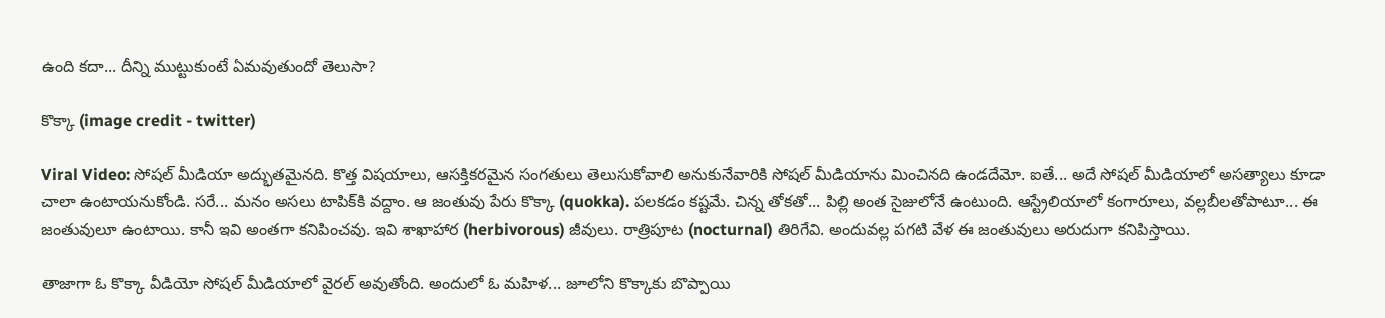ఉంది కదా... దీన్ని ముట్టుకుంటే ఏమవుతుందో తెలుసా?

కొక్కా (image credit - twitter)

Viral Video: సోషల్ మీడియా అద్భుతమైనది. కొత్త విషయాలు, ఆసక్తికరమైన సంగతులు తెలుసుకోవాలి అనుకునేవారికి సోషల్ మీడియాను మించినది ఉండదేమో. ఐతే... అదే సోషల్ మీడియాలో అసత్యాలు కూడా చాలా ఉంటాయనుకోండి. సరే... మనం అసలు టాపిక్‌కి వద్దాం. ఆ జంతువు పేరు కొక్కా (quokka). పలకడం కష్టమే. చిన్న తోకతో... పిల్లి అంత సైజులోనే ఉంటుంది. ఆస్ట్రేలియాలో కంగారూలు, వల్లబీలతోపాటూ... ఈ జంతువులూ ఉంటాయి. కానీ ఇవి అంతగా కనిపించవు. ఇవి శాఖాహార (herbivorous) జీవులు. రాత్రిపూట (nocturnal) తిరిగేవి. అందువల్ల పగటి వేళ ఈ జంతువులు అరుదుగా కనిపిస్తాయి.

తాజాగా ఓ కొక్కా వీడియో సోషల్ మీడియాలో వైరల్ అవుతోంది. అందులో ఓ మహిళ... జూలోని కొక్కాకు బొప్పాయి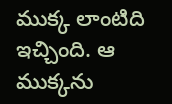ముక్క లాంటిది ఇచ్చింది. ఆ ముక్కను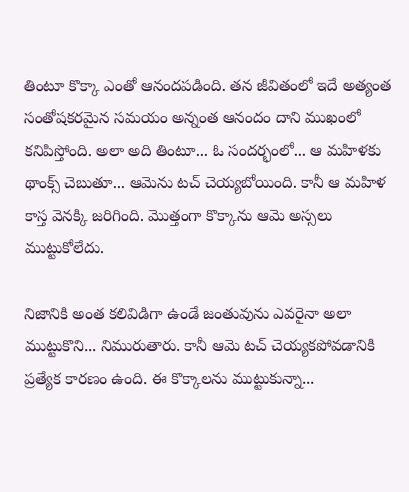తింటూ కొక్కా ఎంతో ఆనందపడింది. తన జీవితంలో ఇదే అత్యంత సంతోషకరమైన సమయం అన్నంత ఆనందం దాని ముఖంలో కనిపిస్తోంది. అలా అది తింటూ... ఓ సందర్భంలో... ఆ మహిళకు థాంక్స్ చెబుతూ... ఆమెను టచ్ చెయ్యబోయింది. కానీ ఆ మహిళ కాస్త వెనక్కి జరిగింది. మొత్తంగా కొక్కాను ఆమె అస్సలు ముట్టుకోలేదు.

నిజానికి అంత కలివిడిగా ఉండే జంతువును ఎవరైనా అలా ముట్టుకొని... నిమురుతారు. కానీ ఆమె టచ్ చెయ్యకపోవడానికి ప్రత్యేక కారణం ఉంది. ఈ కొక్కాలను ముట్టుకున్నా...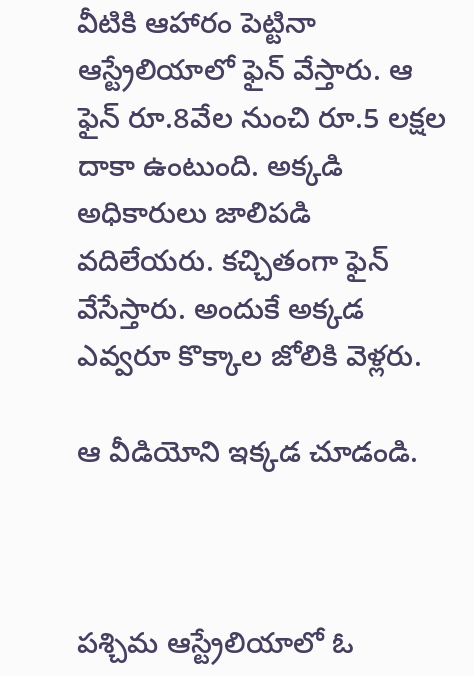వీటికి ఆహారం పెట్టినా ఆస్ట్రేలియాలో ఫైన్ వేస్తారు. ఆ ఫైన్ రూ.8వేల నుంచి రూ.5 లక్షల దాకా ఉంటుంది. అక్కడి అధికారులు జాలిపడి వదిలేయరు. కచ్చితంగా ఫైన్ వేసేస్తారు. అందుకే అక్కడ ఎవ్వరూ కొక్కాల జోలికి వెళ్లరు.

ఆ వీడియోని ఇక్కడ చూడండి.



పశ్చిమ ఆస్ట్రేలియాలో ఓ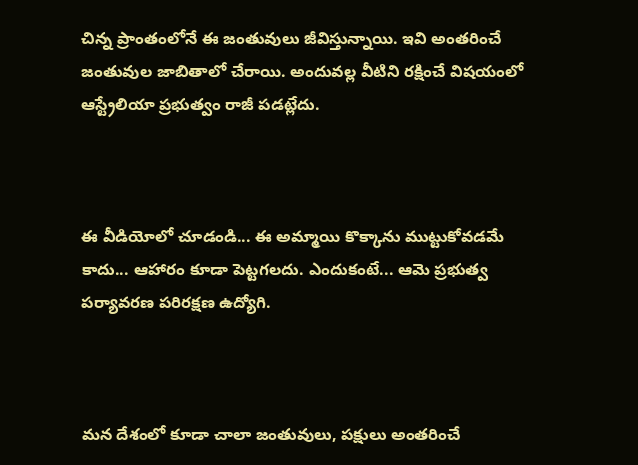చిన్న ప్రాంతంలోనే ఈ జంతువులు జీవిస్తున్నాయి. ఇవి అంతరించే జంతువుల జాబితాలో చేరాయి. అందువల్ల వీటిని రక్షించే విషయంలో ఆస్ట్రేలియా ప్రభుత్వం రాజీ పడట్లేదు.



ఈ వీడియోలో చూడండి... ఈ అమ్మాయి కొక్కాను ముట్టుకోవడమే కాదు... ఆహారం కూడా పెట్టగలదు. ఎందుకంటే... ఆమె ప్రభుత్వ పర్యావరణ పరిరక్షణ ఉద్యోగి.



మన దేశంలో కూడా చాలా జంతువులు, పక్షులు అంతరించే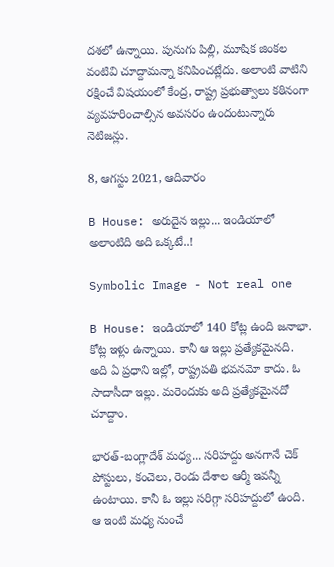దశలో ఉన్నాయి. పునుగు పిల్లి, మూషిక జింకల వంటివి చూద్దామన్నా కనిపించట్లేదు. అలాంటి వాటిని రక్షించే విషయంలో కేంద్ర, రాష్ట్ర ప్రభుత్వాలు కఠినంగా వ్యవహరించాల్సిన అవసరం ఉందంటున్నారు నెటిజన్లు.

8, ఆగస్టు 2021, ఆదివారం

B House: అరుదైన ఇల్లు... ఇండియాలో అలాంటిది అది ఒక్కటే..!

Symbolic Image - Not real one

B House: ఇండియాలో 140 కోట్ల ఉంది జనాభా. కోట్ల ఇళ్లు ఉన్నాయి. కానీ ఆ ఇల్లు ప్రత్యేకమైనది. అది ఏ ప్రధాని ఇల్లో, రాష్ట్రపతి భవనమో కాదు. ఓ సాదాసీదా ఇల్లు. మరెందుకు అది ప్రత్యేకమైనదో చూద్దాం.

భారత్-బంగ్లాదేశ్ మధ్య... సరిహద్దు అనగానే చెక్ పోస్టులు, కంచెలు, రెండు దేశాల ఆర్మీ ఇవన్నీ ఉంటాయి. కానీ ఓ ఇల్లు సరిగ్గా సరిహద్దులో ఉంది. ఆ ఇంటి మధ్య నుంచే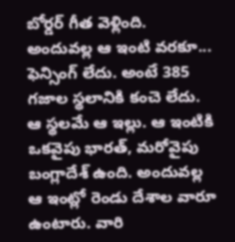బోర్డర్ గీత వెళ్లింది. అందువల్ల ఆ ఇంటి వరకూ... ఫెన్సింగ్ లేదు. అంటే 385 గజాల స్థలానికి కంచె లేదు. ఆ స్థలమే ఆ ఇల్లు. ఆ ఇంటికి ఒకవైపు భారత్, మరోవైపు బంగ్లాదేశ్ ఉంది. అందువల్ల ఆ ఇంట్లో రెండు దేశాల వారూ ఉంటారు. వారి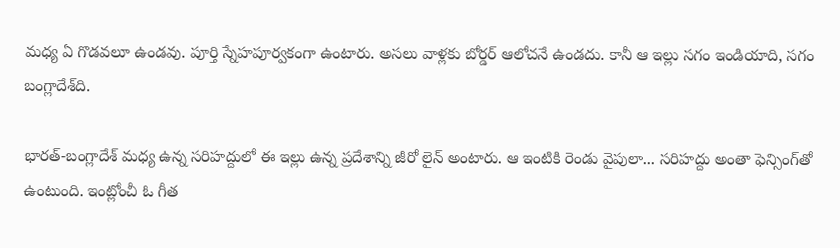మధ్య ఏ గొడవలూ ఉండవు. పూర్తి స్నేహపూర్వకంగా ఉంటారు. అసలు వాళ్లకు బోర్డర్ ఆలోచనే ఉండదు. కానీ ఆ ఇల్లు సగం ఇండియాది, సగం బంగ్లాదేశ్‌ది.

భారత్-బంగ్లాదేశ్ మధ్య ఉన్న సరిహద్దులో ఈ ఇల్లు ఉన్న ప్రదేశాన్ని జీరో లైన్ అంటారు. ఆ ఇంటికి రెండు వైపులా... సరిహద్దు అంతా ఫెన్సింగ్‌తో ఉంటుంది. ఇంట్లోంచీ ఓ గీత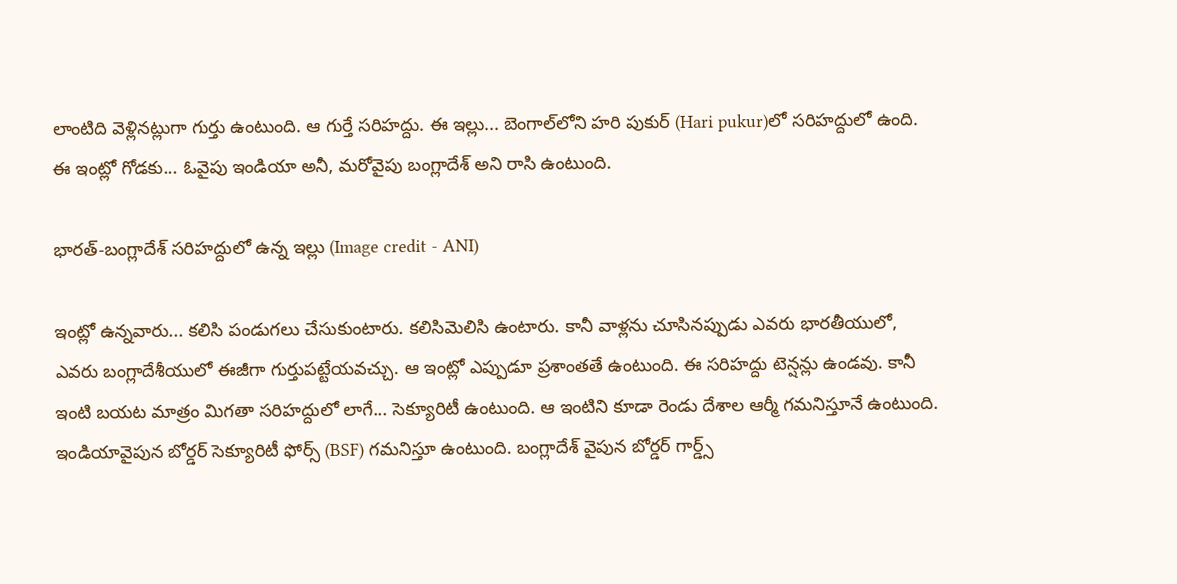లాంటిది వెళ్లినట్లుగా గుర్తు ఉంటుంది. ఆ గుర్తే సరిహద్దు. ఈ ఇల్లు... బెంగాల్‌లోని హరి పుకుర్ (Hari pukur)లో సరిహద్దులో ఉంది. ఈ ఇంట్లో గోడకు... ఓవైపు ఇండియా అనీ, మరోవైపు బంగ్లాదేశ్ అని రాసి ఉంటుంది.

భారత్-బంగ్లాదేశ్ సరిహద్దులో ఉన్న ఇల్లు (Image credit - ANI)

ఇంట్లో ఉన్నవారు... కలిసి పండుగలు చేసుకుంటారు. కలిసిమెలిసి ఉంటారు. కానీ వాళ్లను చూసినప్పుడు ఎవరు భారతీయులో, ఎవరు బంగ్లాదేశీయులో ఈజీగా గుర్తుపట్టేయవచ్చు. ఆ ఇంట్లో ఎప్పుడూ ప్రశాంతతే ఉంటుంది. ఈ సరిహద్దు టెన్షన్లు ఉండవు. కానీ ఇంటి బయట మాత్రం మిగతా సరిహద్దులో లాగే... సెక్యూరిటీ ఉంటుంది. ఆ ఇంటిని కూడా రెండు దేశాల ఆర్మీ గమనిస్తూనే ఉంటుంది. ఇండియావైపున బోర్డర్ సెక్యూరిటీ ఫోర్స్ (BSF) గమనిస్తూ ఉంటుంది. బంగ్లాదేశ్ వైపున బోర్డర్ గార్డ్స్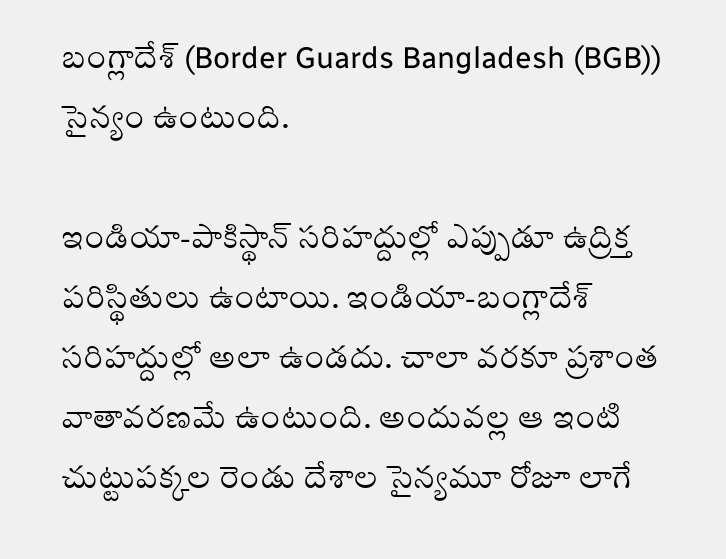బంగ్లాదేశ్ (Border Guards Bangladesh (BGB)) సైన్యం ఉంటుంది.

ఇండియా-పాకిస్థాన్ సరిహద్దుల్లో ఎప్పుడూ ఉద్రిక్త పరిస్థితులు ఉంటాయి. ఇండియా-బంగ్లాదేశ్ సరిహద్దుల్లో అలా ఉండదు. చాలా వరకూ ప్రశాంత వాతావరణమే ఉంటుంది. అందువల్ల ఆ ఇంటి చుట్టుపక్కల రెండు దేశాల సైన్యమూ రోజూ లాగే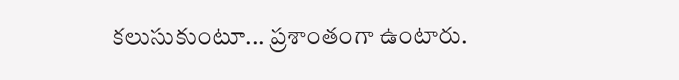కలుసుకుంటూ... ప్రశాంతంగా ఉంటారు.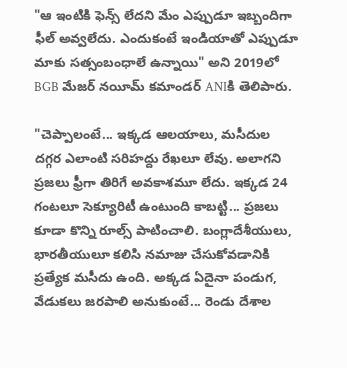"ఆ ఇంటికి ఫెన్స్ లేదని మేం ఎప్పుడూ ఇబ్బందిగా ఫీల్ అవ్వలేదు. ఎందుకంటే ఇండియాతో ఎప్పుడూ మాకు సత్సంబంధాలే ఉన్నాయి" అని 2019లో BGB మేజర్ నయీమ్ కమాండర్ ANIకి తెలిపారు.

"చెప్పాలంటే... ఇక్కడ ఆలయాలు, మసీదుల దగ్గర ఎలాంటి సరిహద్దు రేఖలూ లేవు. అలాగని ప్రజలు ఫ్రీగా తిరిగే అవకాశమూ లేదు. ఇక్కడ 24 గంటలూ సెక్యూరిటీ ఉంటుంది కాబట్టి... ప్రజలు కూడా కొన్ని రూల్స్ పాటించాలి. బంగ్లాదేశీయులు, భారతీయులూ కలిసి నమాజు చేసుకోవడానికి ప్రత్యేక మసీదు ఉంది. అక్కడ ఏదైనా పండుగ, వేడుకలు జరపాలి అనుకుంటే... రెండు దేశాల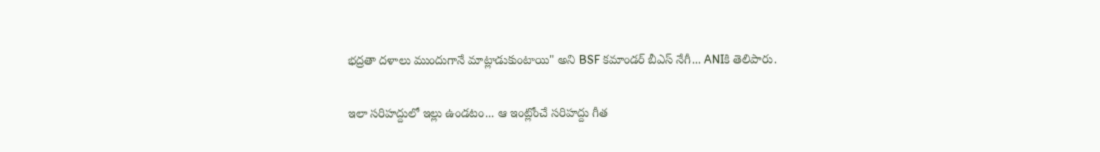భద్రతా దళాలు ముందుగానే మాట్లాడుకుంటాయి" అని BSF కమాండర్ బీఎస్ నేగీ... ANIకి తెలిపారు.

ఇలా సరిహద్దులో ఇల్లు ఉండటం... ఆ ఇంట్లోంచే సరిహద్దు గీత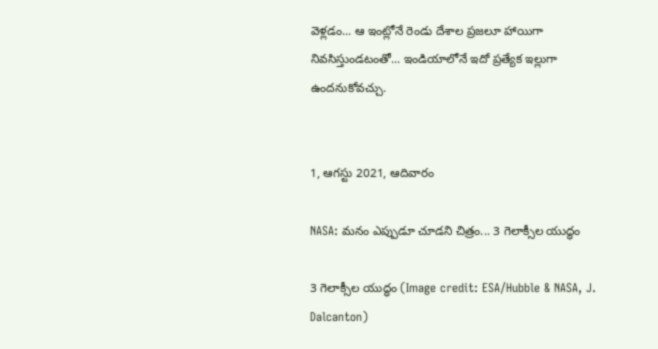వెళ్లడం... ఆ ఇంట్లోనే రెండు దేశాల ప్రజలూ హాయిగా నివసిస్తుండటంతో... ఇండియాలోనే ఇదో ప్రత్యేక ఇల్లుగా ఉందనుకోవచ్చు.


1, ఆగస్టు 2021, ఆదివారం

NASA: మనం ఎప్పుడూ చూడని చిత్రం... 3 గెలాక్సీల యుద్ధం

3 గెలాక్సీల యుద్ధం (Image credit: ESA/Hubble & NASA, J. Dalcanton)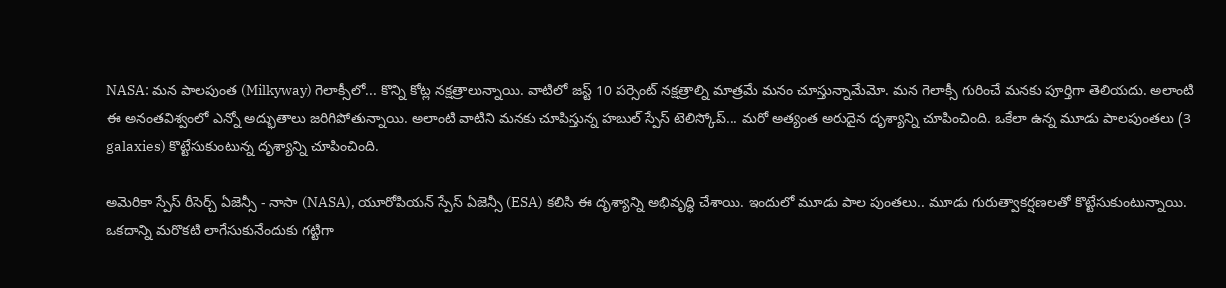NASA: మన పాలపుంత (Milkyway) గెలాక్సీలో... కొన్ని కోట్ల నక్షత్రాలున్నాయి. వాటిలో జస్ట్ 10 పర్సెంట్ నక్షత్రాల్ని మాత్రమే మనం చూస్తున్నామేమో. మన గెలాక్సీ గురించే మనకు పూర్తిగా తెలియదు. అలాంటి ఈ అనంతవిశ్వంలో ఎన్నో అద్భుతాలు జరిగిపోతున్నాయి. అలాంటి వాటిని మనకు చూపిస్తున్న హబుల్ స్పేస్ టెలిస్కోప్... మరో అత్యంత అరుదైన దృశ్యాన్ని చూపించింది. ఒకేలా ఉన్న మూడు పాలపుంతలు (3 galaxies) కొట్టేసుకుంటున్న దృశ్యాన్ని చూపించింది.

అమెరికా స్పేస్ రీసెర్చ్ ఏజెన్సీ - నాసా (NASA), యూరోపియన్ స్పేస్ ఏజెన్సీ (ESA) కలిసి ఈ దృశ్యాన్ని అభివృద్ధి చేశాయి. ఇందులో మూడు పాల పుంతలు.. మూడు గురుత్వాకర్షణలతో కొట్టేసుకుంటున్నాయి. ఒకదాన్ని మరొకటి లాగేసుకునేందుకు గట్టిగా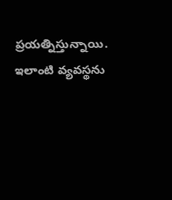ప్రయత్నిస్తున్నాయి. ఇలాంటి వ్యవస్థను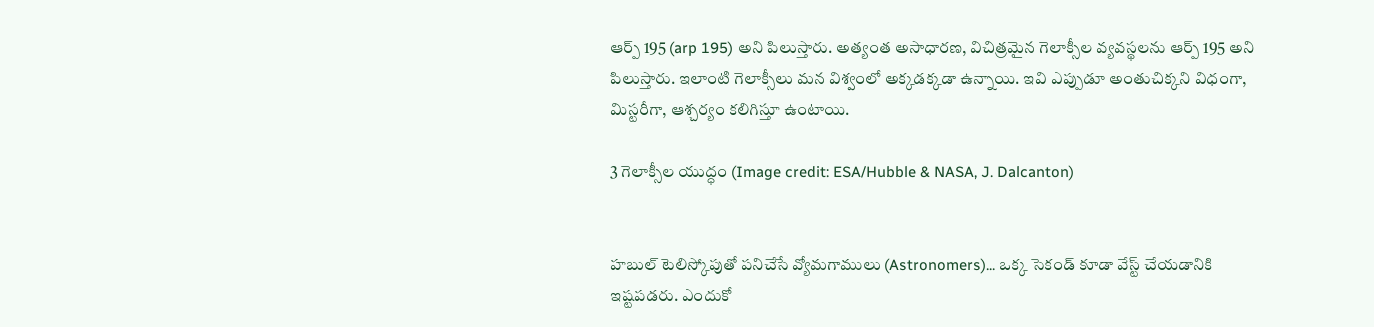ఆర్ప్ 195 (arp 195) అని పిలుస్తారు. అత్యంత అసాధారణ, విచిత్రమైన గెలాక్సీల వ్యవస్థలను ఆర్ప్ 195 అని పిలుస్తారు. ఇలాంటి గెలాక్సీలు మన విశ్వంలో అక్కడక్కడా ఉన్నాయి. ఇవి ఎప్పుడూ అంతుచిక్కని విధంగా, మిస్టరీగా, ఆశ్చర్యం కలిగిస్తూ ఉంటాయి.

3 గెలాక్సీల యుద్ధం (Image credit: ESA/Hubble & NASA, J. Dalcanton)


హబుల్ టెలిస్కోపుతో పనిచేసే వ్యోమగాములు (Astronomers)... ఒక్క సెకండ్ కూడా వేస్ట్ చేయడానికి ఇష్టపడరు. ఎందుకో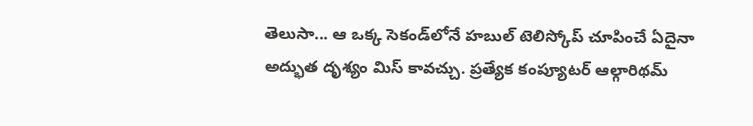తెలుసా... ఆ ఒక్క సెకండ్‌లోనే హబుల్ టెలిస్కోప్ చూపించే ఏదైనా అద్భుత దృశ్యం మిస్ కావచ్చు. ప్రత్యేక కంప్యూటర్ ఆల్గారిథమ్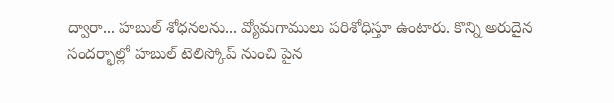ద్వారా... హబుల్ శోధనలను... వ్యోమగాములు పరిశోధిస్తూ ఉంటారు. కొన్ని అరుదైన సందర్భాల్లో హబుల్ టెలిస్కోప్ నుంచి పైన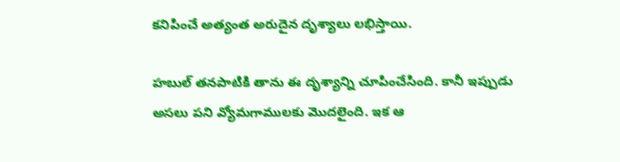కనిపించే అత్యంత అరుదైన దృశ్యాలు లభిస్తాయి.

హబుల్ తనపాటికి తాను ఈ దృశ్యాన్ని చూపించేసింది. కానీ ఇప్పుడు అసలు పని వ్యోమగాములకు మొదలైంది. ఇక ఆ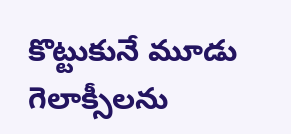కొట్టుకునే మూడు గెలాక్సీలను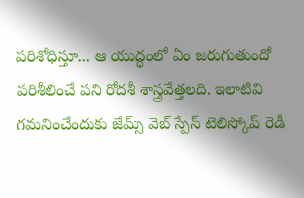పరిశోధిస్తూ... ఆ యుద్ధంలో ఏం జరుగుతుందో పరిశీలించే పని రోదశీ శాస్త్రవేత్తలది. ఇలాటివి గమనించేందుకు జేమ్స్ వెబ్ స్పేస్ టెలిస్కోప్ రెడీ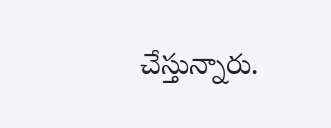చేస్తున్నారు.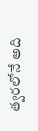త్వరలోనే అది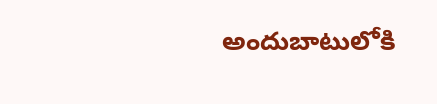అందుబాటులోకి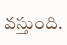వస్తుంది.